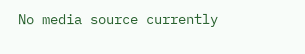No media source currently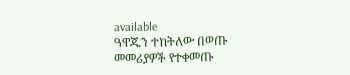available
ዓዋጁን ተከትለው በወጡ መመሪያዎች የተቀመጡ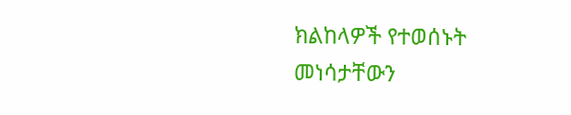ክልከላዎች የተወሰኑት መነሳታቸውን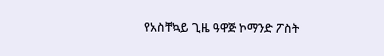የአስቸኳይ ጊዜ ዓዋጅ ኮማንድ ፖስት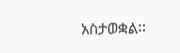አስታወቋል፡፡